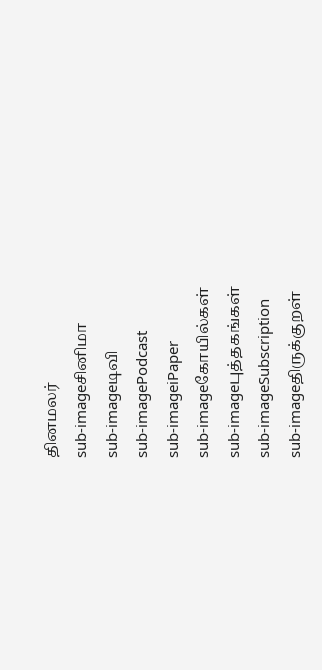தினமலர்
sub-imageசினிமா
sub-imageடிவி
sub-imagePodcast
sub-imageiPaper
sub-imageகோயில்கள்
sub-imageபுத்தகங்கள்
sub-imageSubscription
sub-imageதிருக்குறள்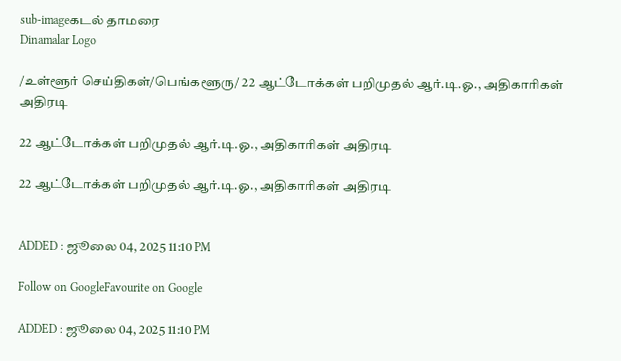sub-imageகடல் தாமரை
Dinamalar Logo

/உள்ளூர் செய்திகள்/பெங்களூரு/ 22 ஆட்டோக்கள் பறிமுதல் ஆர்.டி.ஓ., அதிகாரிகள் அதிரடி

22 ஆட்டோக்கள் பறிமுதல் ஆர்.டி.ஓ., அதிகாரிகள் அதிரடி

22 ஆட்டோக்கள் பறிமுதல் ஆர்.டி.ஓ., அதிகாரிகள் அதிரடி


ADDED : ஜூலை 04, 2025 11:10 PM

Follow on GoogleFavourite on Google

ADDED : ஜூலை 04, 2025 11:10 PM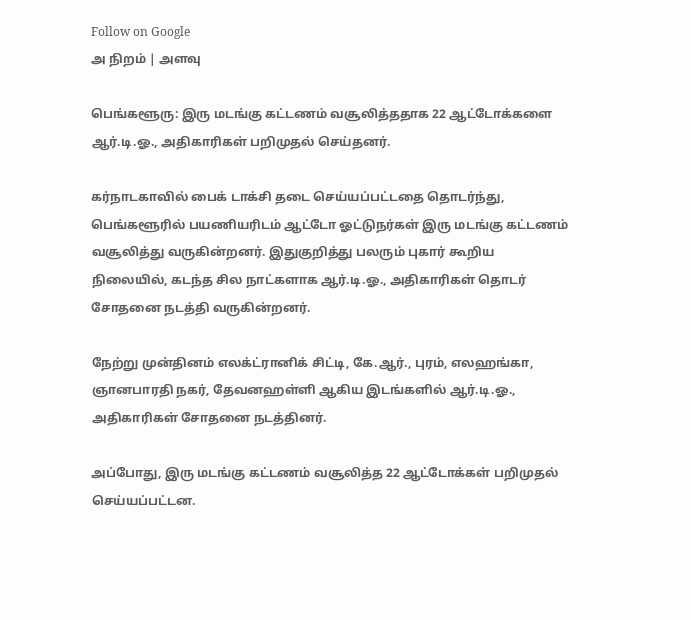Follow on Google
அ நிறம் | அளவு

பெங்களூரு: இரு மடங்கு கட்டணம் வசூலித்ததாக 22 ஆட்டோக்களை ஆர்.டி.ஓ., அதிகாரிகள் பறிமுதல் செய்தனர்.

கர்நாடகாவில் பைக் டாக்சி தடை செய்யப்பட்டதை தொடர்ந்து, பெங்களூரில் பயணியரிடம் ஆட்டோ ஓட்டுநர்கள் இரு மடங்கு கட்டணம் வசூலித்து வருகின்றனர். இதுகுறித்து பலரும் புகார் கூறிய நிலையில், கடந்த சில நாட்களாக ஆர்.டி.ஓ., அதிகாரிகள் தொடர் சோதனை நடத்தி வருகின்றனர்.

நேற்று முன்தினம் எலக்ட்ரானிக் சிட்டி, கே.ஆர்., புரம், எலஹங்கா, ஞானபாரதி நகர், தேவனஹள்ளி ஆகிய இடங்களில் ஆர்.டி.ஓ., அதிகாரிகள் சோதனை நடத்தினர்.

அப்போது, இரு மடங்கு கட்டணம் வசூலித்த 22 ஆட்டோக்கள் பறிமுதல் செய்யப்பட்டன.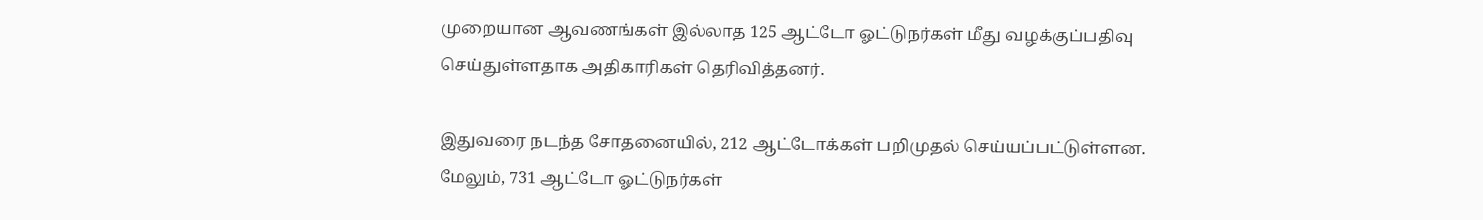முறையான ஆவணங்கள் இல்லாத 125 ஆட்டோ ஓட்டுநர்கள் மீது வழக்குப்பதிவு செய்துள்ளதாக அதிகாரிகள் தெரிவித்தனர்.

இதுவரை நடந்த சோதனையில், 212 ஆட்டோக்கள் பறிமுதல் செய்யப்பட்டுள்ளன. மேலும், 731 ஆட்டோ ஓட்டுநர்கள்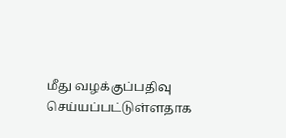மீது வழக்குப்பதிவு செய்யப்பட்டுள்ளதாக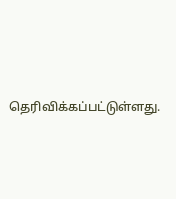தெரிவிக்கப்பட்டுள்ளது.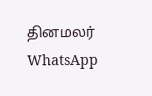தினமலர் WhatsApp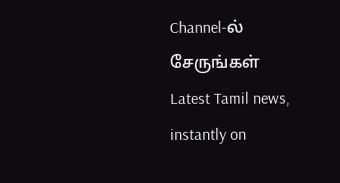Channel-ல் சேருங்கள்
Latest Tamil news, instantly on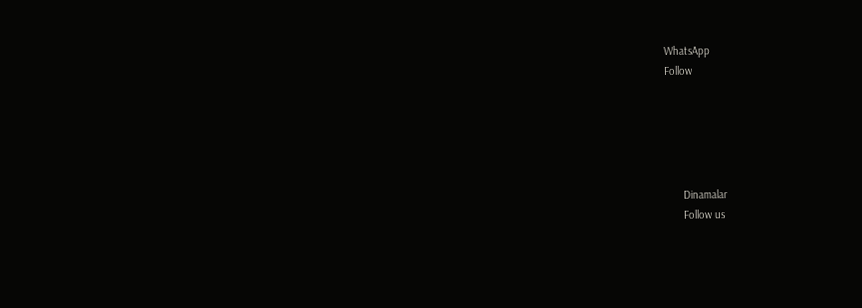WhatsApp
Follow





      Dinamalar
      Follow us